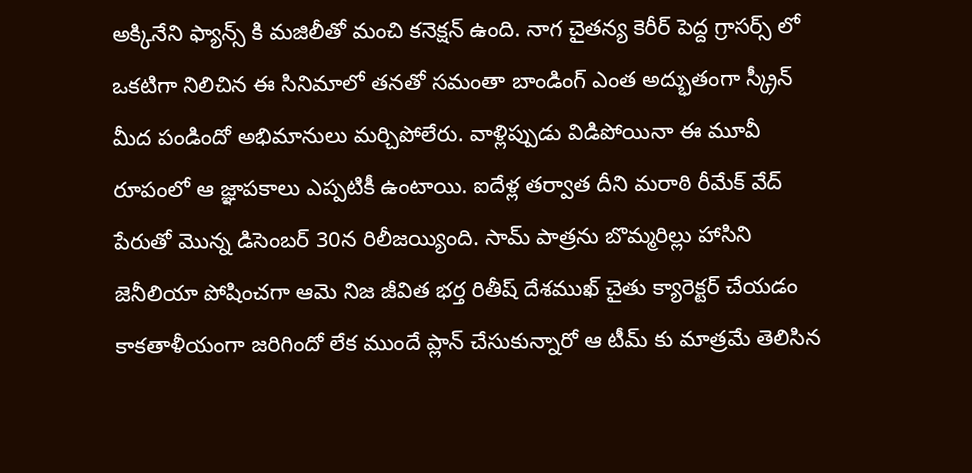అక్కినేని ఫ్యాన్స్ కి మజిలీతో మంచి కనెక్షన్ ఉంది. నాగ చైతన్య కెరీర్ పెద్ద గ్రాసర్స్ లో ఒకటిగా నిలిచిన ఈ సినిమాలో తనతో సమంతా బాండింగ్ ఎంత అద్భుతంగా స్క్రీన్ మీద పండిందో అభిమానులు మర్చిపోలేరు. వాళ్లిప్పుడు విడిపోయినా ఈ మూవీ రూపంలో ఆ జ్ఞాపకాలు ఎప్పటికీ ఉంటాయి. ఐదేళ్ల తర్వాత దీని మరాఠి రీమేక్ వేద్ పేరుతో మొన్న డిసెంబర్ 30న రిలీజయ్యింది. సామ్ పాత్రను బొమ్మరిల్లు హాసిని జెనీలియా పోషించగా ఆమె నిజ జీవిత భర్త రితీష్ దేశముఖ్ చైతు క్యారెక్టర్ చేయడం కాకతాళీయంగా జరిగిందో లేక ముందే ప్లాన్ చేసుకున్నారో ఆ టీమ్ కు మాత్రమే తెలిసిన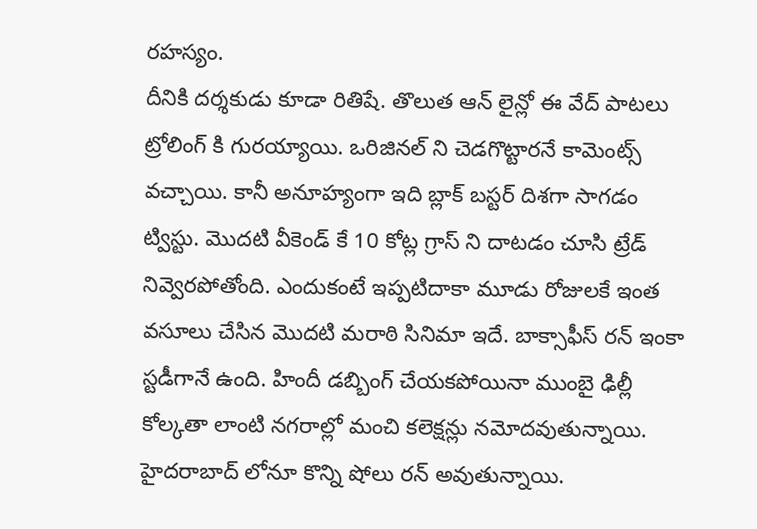రహస్యం.
దీనికి దర్శకుడు కూడా రితిషే. తొలుత ఆన్ లైన్లో ఈ వేద్ పాటలు ట్రోలింగ్ కి గురయ్యాయి. ఒరిజినల్ ని చెడగొట్టారనే కామెంట్స్ వచ్చాయి. కానీ అనూహ్యంగా ఇది బ్లాక్ బస్టర్ దిశగా సాగడం ట్విస్టు. మొదటి వీకెండ్ కే 10 కోట్ల గ్రాస్ ని దాటడం చూసి ట్రేడ్ నివ్వెరపోతోంది. ఎందుకంటే ఇప్పటిదాకా మూడు రోజులకే ఇంత వసూలు చేసిన మొదటి మరాఠి సినిమా ఇదే. బాక్సాఫీస్ రన్ ఇంకా స్టడీగానే ఉంది. హిందీ డబ్బింగ్ చేయకపోయినా ముంబై ఢిల్లీ కోల్కతా లాంటి నగరాల్లో మంచి కలెక్షన్లు నమోదవుతున్నాయి. హైదరాబాద్ లోనూ కొన్ని షోలు రన్ అవుతున్నాయి.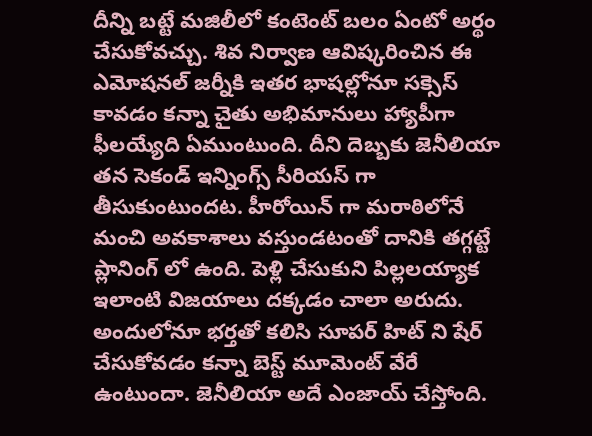దీన్ని బట్టే మజిలీలో కంటెంట్ బలం ఏంటో అర్థం చేసుకోవచ్చు. శివ నిర్వాణ ఆవిష్కరించిన ఈ ఎమోషనల్ జర్నీకి ఇతర భాషల్లోనూ సక్సెస్ కావడం కన్నా చైతు అభిమానులు హ్యాపీగా ఫీలయ్యేది ఏముంటుంది. దీని దెబ్బకు జెనీలియా తన సెకండ్ ఇన్నింగ్స్ సీరియస్ గా తీసుకుంటుందట. హీరోయిన్ గా మరాఠిలోనే మంచి అవకాశాలు వస్తుండటంతో దానికి తగ్గట్టే ప్లానింగ్ లో ఉంది. పెళ్లి చేసుకుని పిల్లలయ్యాక ఇలాంటి విజయాలు దక్కడం చాలా అరుదు. అందులోనూ భర్తతో కలిసి సూపర్ హిట్ ని షేర్ చేసుకోవడం కన్నా బెస్ట్ మూమెంట్ వేరే ఉంటుందా. జెనీలియా అదే ఎంజాయ్ చేస్తోంది.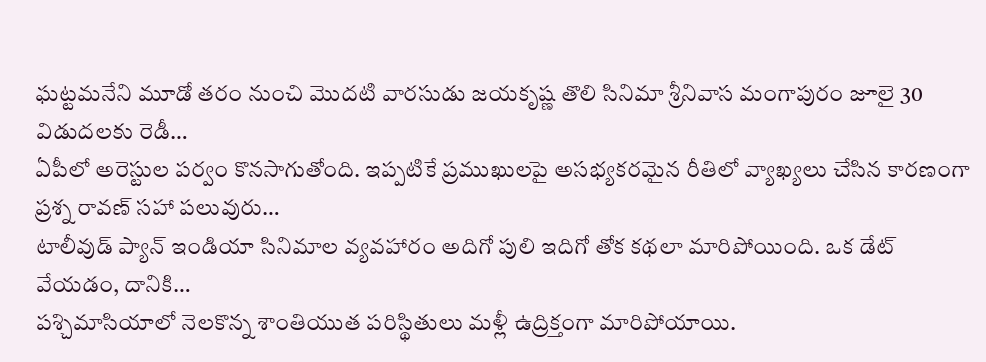ఘట్టమనేని మూడో తరం నుంచి మొదటి వారసుడు జయకృష్ణ తొలి సినిమా శ్రీనివాస మంగాపురం జూలై 30 విడుదలకు రెడీ…
ఏపీలో అరెస్టుల పర్వం కొనసాగుతోంది. ఇప్పటికే ప్రముఖులపై అసభ్యకరమైన రీతిలో వ్యాఖ్యలు చేసిన కారణంగా ప్రశ్న రావణ్ సహా పలువురు…
టాలీవుడ్ ప్యాన్ ఇండియా సినిమాల వ్యవహారం అదిగో పులి ఇదిగో తోక కథలా మారిపోయింది. ఒక డేట్ వేయడం, దానికి…
పశ్చిమాసియాలో నెలకొన్న శాంతియుత పరిస్థితులు మళ్లీ ఉద్రిక్తంగా మారిపోయాయి.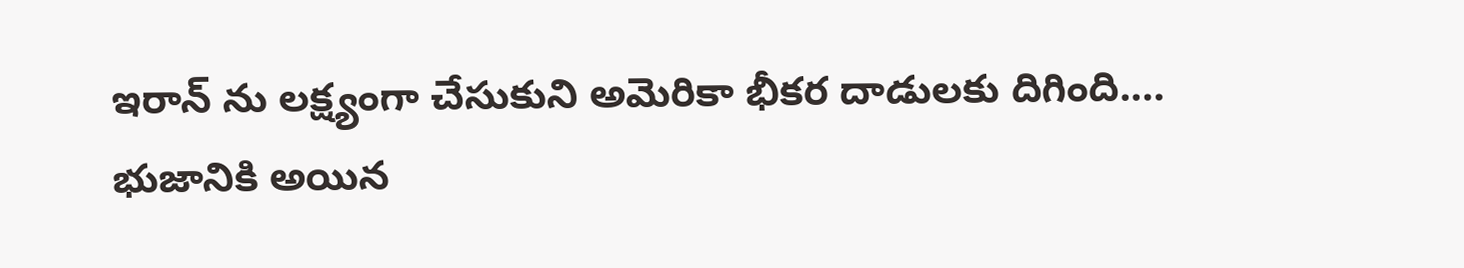ఇరాన్ ను లక్ష్యంగా చేసుకుని అమెరికా భీకర దాడులకు దిగింది.…
భుజానికి అయిన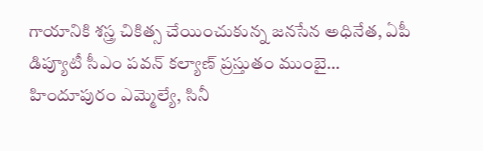గాయానికి శస్త్ర చికిత్స చేయించుకున్న జనసేన అధినేత, ఏపీ డిప్యూటీ సీఎం పవన్ కల్యాణ్ ప్రస్తుతం ముంబై…
హిందూపురం ఎమ్మెల్యే, సినీ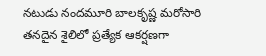నటుడు నందమూరి బాలకృష్ణ మరోసారి తనదైన శైలిలో ప్రత్యేక ఆకర్షణగా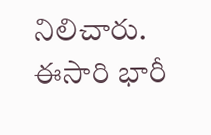నిలిచారు. ఈసారి భారీ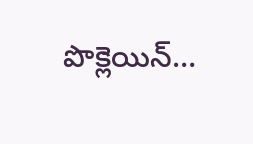పొక్లెయిన్…